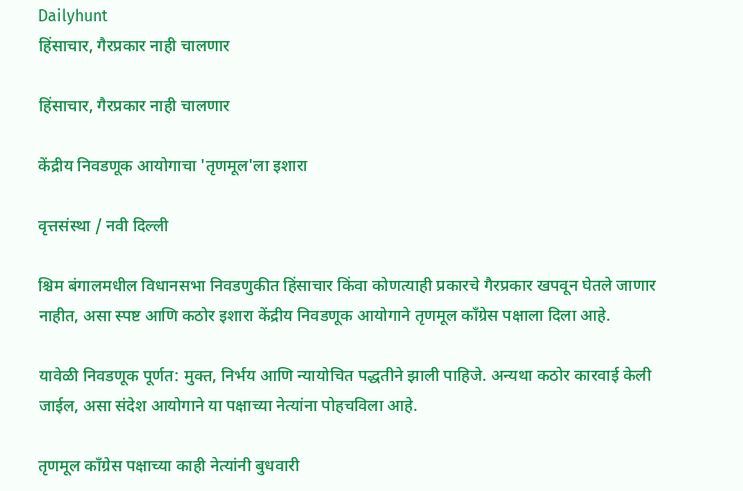Dailyhunt
हिंसाचार, गैरप्रकार नाही चालणार

हिंसाचार, गैरप्रकार नाही चालणार

केंद्रीय निवडणूक आयोगाचा 'तृणमूल'ला इशारा

वृत्तसंस्था / नवी दिल्ली

श्चिम बंगालमधील विधानसभा निवडणुकीत हिंसाचार किंवा कोणत्याही प्रकारचे गैरप्रकार खपवून घेतले जाणार नाहीत, असा स्पष्ट आणि कठोर इशारा केंद्रीय निवडणूक आयोगाने तृणमूल काँग्रेस पक्षाला दिला आहे.

यावेळी निवडणूक पूर्णत: मुक्त, निर्भय आणि न्यायोचित पद्धतीने झाली पाहिजे. अन्यथा कठोर कारवाई केली जाईल, असा संदेश आयोगाने या पक्षाच्या नेत्यांना पोहचविला आहे.

तृणमूल काँग्रेस पक्षाच्या काही नेत्यांनी बुधवारी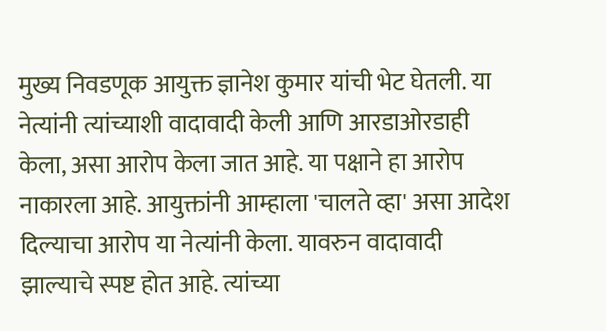मुख्य निवडणूक आयुक्त ज्ञानेश कुमार यांची भेट घेतली. या नेत्यांनी त्यांच्याशी वादावादी केली आणि आरडाओरडाही केला, असा आरोप केला जात आहे. या पक्षाने हा आरोप नाकारला आहे. आयुक्तांनी आम्हाला 'चालते व्हा' असा आदेश दिल्याचा आरोप या नेत्यांनी केला. यावरुन वादावादी झाल्याचे स्पष्ट होत आहे. त्यांच्या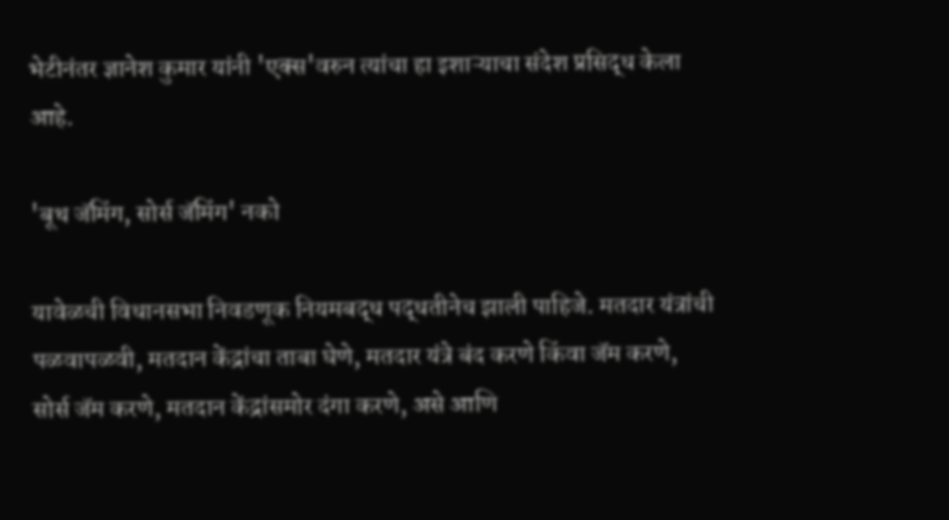भेटीनंतर ज्ञानेश कुमार यांनी 'एक्स'वरुन त्यांचा हा इशाऱ्याचा संदेश प्रसिद्ध केला आहे.

'बूथ जॅमिंग, सोर्स जॅमिंग' नको

यावेळची विधानसभा निवडणूक नियमबद्ध पद्धतीनेच झाली पाहिजे. मतदार यंत्रांची पळवापळवी, मतदान केंद्रांचा ताबा घेणे, मतदार यंत्रे बंद करणे किंवा जॅम करणे, सोर्स जॅम करणे, मतदान केंद्रांसमोर दंगा करणे, असे आणि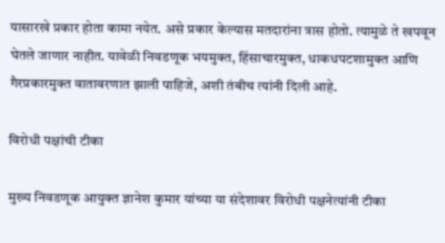यासारखे प्रकार होता कामा नयेत. असे प्रकार केल्यास मतदारांना त्रास होतो. त्यामुळे ते खपवून घेतले जाणार नाहीत. यावेळी निवडणूक भयमुक्त, हिंसाचारमुक्त, धाकधपटशामुक्त आणि गैरप्रकारमुक्त वातावरणात झाली पाहिजे, अशी तंबीच त्यांनी दिली आहे.

विरोधी पक्षांची टीका

मुख्य निवडणूक आयुक्त ज्ञानेश कुमार यांच्या या संदेशावर विरोधी पक्षनेत्यांनी टीका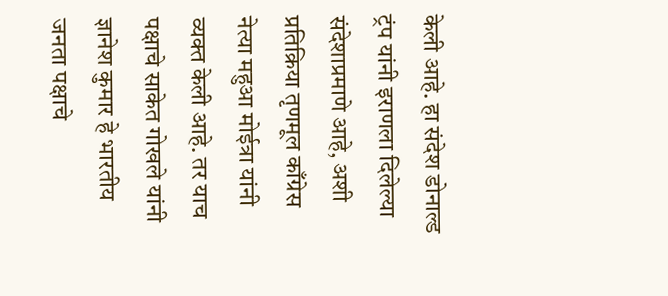केली आहे. हा संदेश डोनाल्ड ट्रंप यांनी इराणला दिलेल्या संदेशाप्रमाणे आहे, अशी प्रतिक्रिया तृणमूल काँग्रेस नेत्या महुआ मोईत्रा यांनी व्यक्त केली आहे. तर याच पक्षाचे साकेत गोखले यांनी ज्ञानेश कुमार हे भारतीय जनता पक्षाचे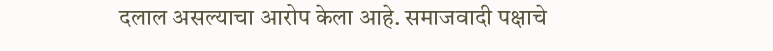दलाल असल्याचा आरोप केला आहे. समाजवादी पक्षाचे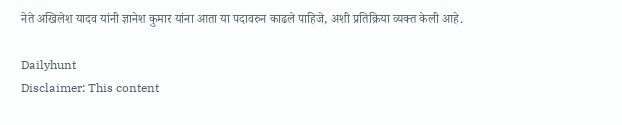नेते अखिलेश यादव यांनी ज्ञानेश कुमार यांना आता या पदावरुन काढले पाहिजे, अशी प्रतिक्रिया व्यक्त केली आहे.

Dailyhunt
Disclaimer: This content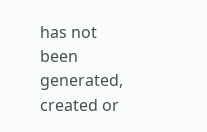has not been generated, created or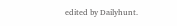edited by Dailyhunt.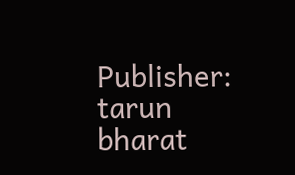Publisher: tarun bharat